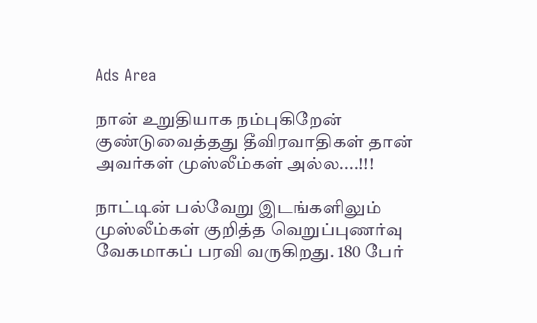Ads Area

நான் உறுதியாக நம்புகிறேன் குண்டுவைத்தது தீவிரவாதிகள் தான் அவர்கள் முஸ்லீம்கள் அல்ல....!!!

நாட்டின் பல்வேறு இடங்களிலும் முஸ்லீம்கள் குறித்த வெறுப்புணர்வு வேகமாகப் பரவி வருகிறது. 180 பேர்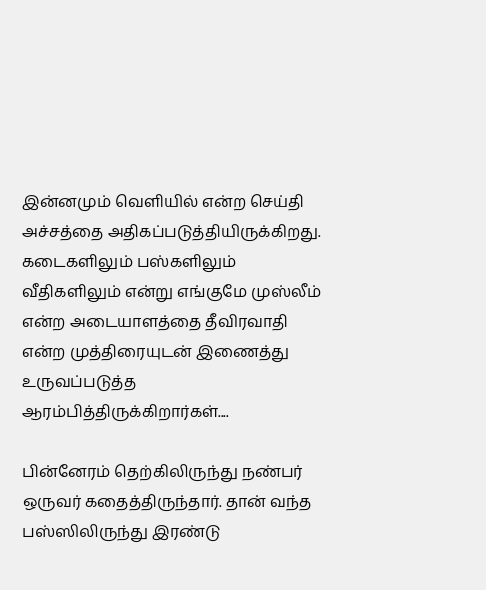இன்னமும் வெளியில் என்ற செய்தி அச்சத்தை அதிகப்படுத்தியிருக்கிறது. கடைகளிலும் பஸ்களிலும் வீதிகளிலும் என்று எங்குமே முஸ்லீம் என்ற அடையாளத்தை தீவிரவாதி என்ற முத்திரையுடன் இணைத்து உருவப்படுத்த ஆரம்பித்திருக்கிறார்கள்....

பின்னேரம் தெற்கிலிருந்து நண்பர் ஒருவர் கதைத்திருந்தார். தான் வந்த பஸ்ஸிலிருந்து இரண்டு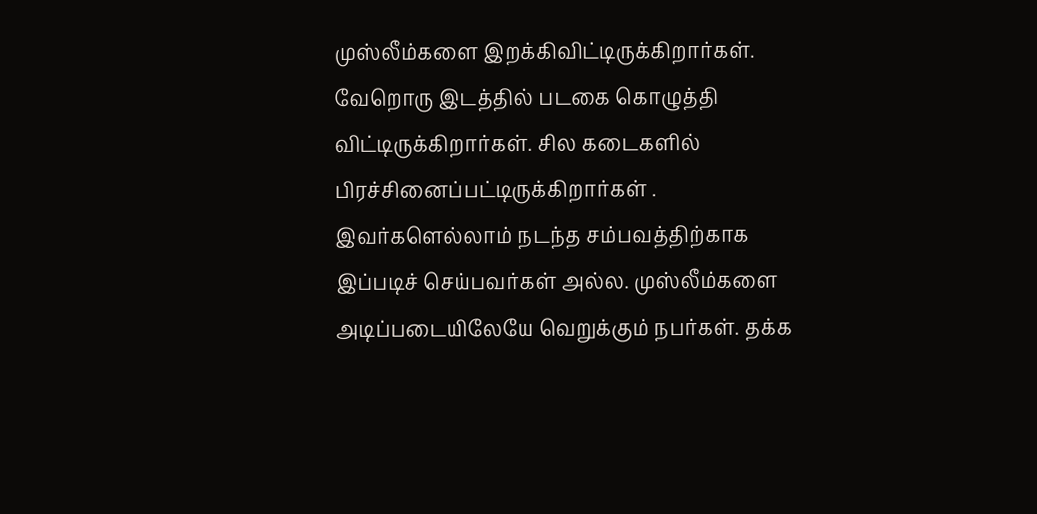முஸ்லீம்களை இறக்கிவிட்டிருக்கிறார்கள். வேறொரு இடத்தில் படகை கொழுத்தி விட்டிருக்கிறார்கள். சில கடைகளில் பிரச்சினைப்பட்டிருக்கிறார்கள் . இவர்களெல்லாம் நடந்த சம்பவத்திற்காக இப்படிச் செய்பவர்கள் அல்ல. முஸ்லீம்களை அடிப்படையிலேயே வெறுக்கும் நபர்கள். தக்க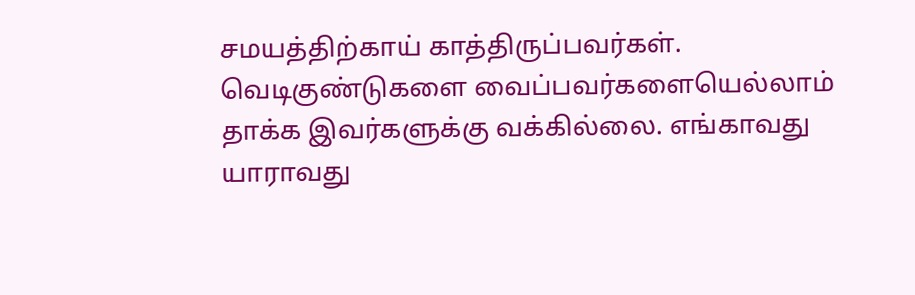சமயத்திற்காய் காத்திருப்பவர்கள். வெடிகுண்டுகளை வைப்பவர்களையெல்லாம் தாக்க இவர்களுக்கு வக்கில்லை. எங்காவது யாராவது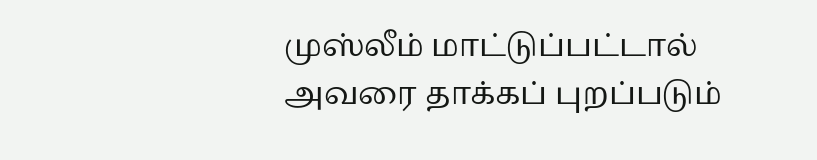முஸ்லீம் மாட்டுப்பட்டால் அவரை தாக்கப் புறப்படும்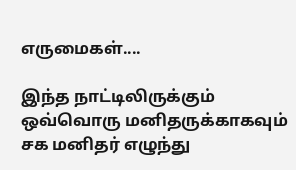எருமைகள்....

இந்த நாட்டிலிருக்கும் ஒவ்வொரு மனிதருக்காகவும் சக மனிதர் எழுந்து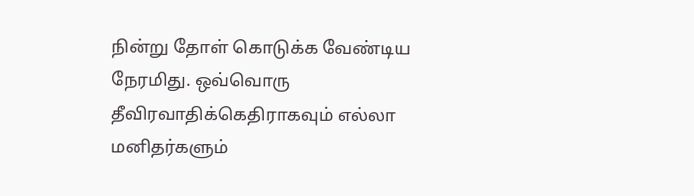நின்று தோள் கொடுக்க வேண்டிய நேரமிது. ஒவ்வொரு தீவிரவாதிக்கெதிராகவும் எல்லா மனிதர்களும்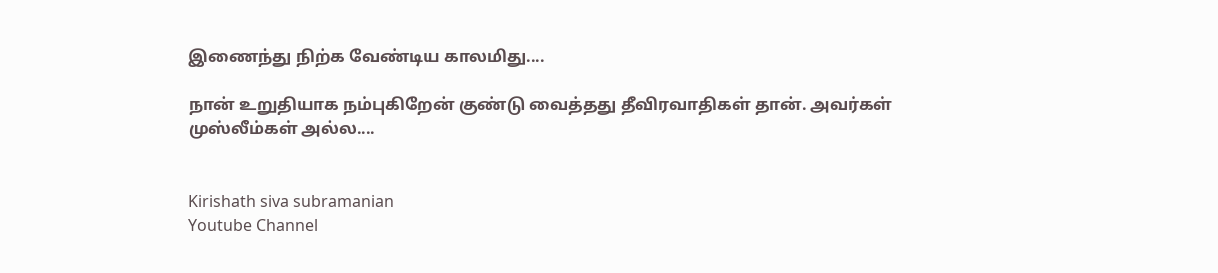இணைந்து நிற்க வேண்டிய காலமிது....

நான் உறுதியாக நம்புகிறேன் குண்டு வைத்தது தீவிரவாதிகள் தான். அவர்கள் முஸ்லீம்கள் அல்ல....


Kirishath siva subramanian
Youtube Channel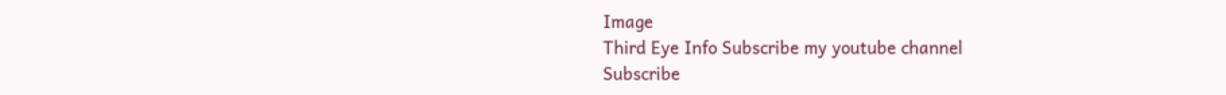Image
Third Eye Info Subscribe my youtube channel
Subscribe